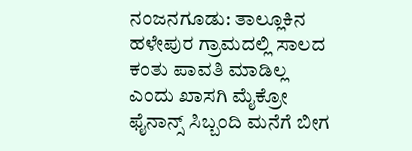ನಂಜನಗೂಡು: ತಾಲ್ಲೂಕಿನ ಹಳೇಪುರ ಗ್ರಾಮದಲ್ಲಿ ಸಾಲದ ಕಂತು ಪಾವತಿ ಮಾಡಿಲ್ಲ ಎಂದು ಖಾಸಗಿ ಮೈಕ್ರೋ ಫೈನಾನ್ಸ್ ಸಿಬ್ಬಂದಿ ಮನೆಗೆ ಬೀಗ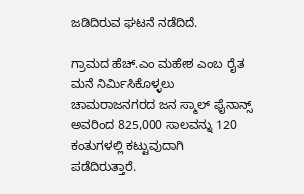ಜಡಿದಿರುವ ಘಟನೆ ನಡೆದಿದೆ.

ಗ್ರಾಮದ ಹೆಚ್.ಎಂ ಮಹೇಶ ಎಂಬ ರೈತ ಮನೆ ನಿರ್ಮಿಸಿಕೊಳ್ಳಲು ಚಾಮರಾಜನಗರದ ಜನ ಸ್ಮಾಲ್ ಫೈನಾನ್ಸ್ ಅವರಿಂದ 825,000 ಸಾಲವನ್ನು 120 ಕಂತುಗಳಲ್ಲಿ ಕಟ್ಟುವುದಾಗಿ ಪಡೆದಿರುತ್ತಾರೆ.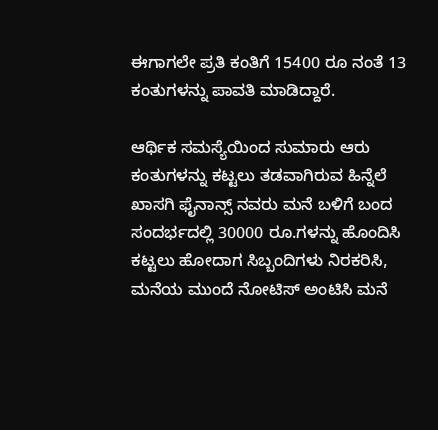ಈಗಾಗಲೇ ಪ್ರತಿ ಕಂತಿಗೆ 15400 ರೂ ನಂತೆ 13 ಕಂತುಗಳನ್ನು ಪಾವತಿ ಮಾಡಿದ್ದಾರೆ.

ಆರ್ಥಿಕ ಸಮಸ್ಯೆಯಿಂದ ಸುಮಾರು ಆರು ಕಂತುಗಳನ್ನು ಕಟ್ಟಲು ತಡವಾಗಿರುವ ಹಿನ್ನೆಲೆ ಖಾಸಗಿ ಫೈನಾನ್ಸ್ ನವರು ಮನೆ ಬಳಿಗೆ ಬಂದ ಸಂದರ್ಭದಲ್ಲಿ 30000 ರೂ.ಗಳನ್ನು ಹೊಂದಿಸಿ ಕಟ್ಟಲು ಹೋದಾಗ ಸಿಬ್ಬಂದಿಗಳು ನಿರಕರಿಸಿ, ಮನೆಯ ಮುಂದೆ ನೋಟಿಸ್ ಅಂಟಿಸಿ ಮನೆ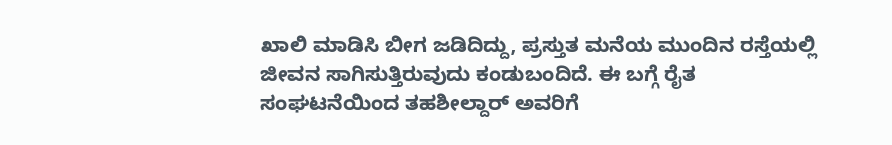ಖಾಲಿ ಮಾಡಿಸಿ ಬೀಗ ಜಡಿದಿದ್ದು, ಪ್ರಸ್ತುತ ಮನೆಯ ಮುಂದಿನ ರಸ್ತೆಯಲ್ಲಿ ಜೀವನ ಸಾಗಿಸುತ್ತಿರುವುದು ಕಂಡುಬಂದಿದೆ. ಈ ಬಗ್ಗೆ ರೈತ ಸಂಘಟನೆಯಿಂದ ತಹಶೀಲ್ದಾರ್ ಅವರಿಗೆ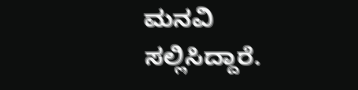ಮನವಿ ಸಲ್ಲಿಸಿದ್ದಾರೆ.